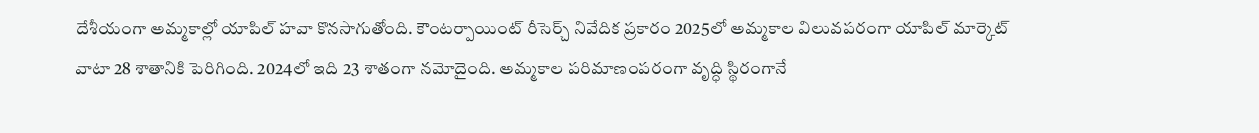దేశీయంగా అమ్మకాల్లో యాపిల్ హవా కొనసాగుతోంది. కౌంటర్పాయింట్ రీసెర్చ్ నివేదిక ప్రకారం 2025లో అమ్మకాల విలువపరంగా యాపిల్ మార్కెట్ వాటా 28 శాతానికి పెరిగింది. 2024లో ఇది 23 శాతంగా నమోదైంది. అమ్మకాల పరిమాణంపరంగా వృద్ధి స్థిరంగానే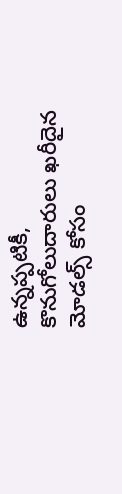ఉన్నప్పటికీ, కొనుగోలుదారులు ఖరీదైన మోడల్స్ కోసం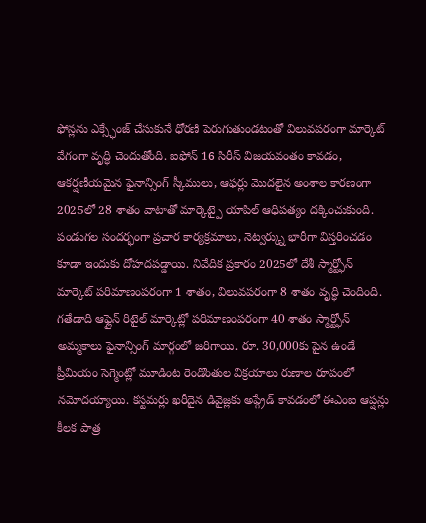ఫోన్లను ఎక్స్ఛేంజ్ చేసుకునే ధోరణి పెరుగుతుండటంతో విలువపరంగా మార్కెట్ వేగంగా వృద్ధి చెందుతోంది. ఐఫోన్ 16 సిరీస్ విజయవంతం కావడం, ఆకర్షణీయమైన ఫైనాన్సింగ్ స్కీములు, ఆఫర్లు మొదలైన అంశాల కారణంగా 2025లో 28 శాతం వాటాతో మార్కెట్పై యాపిల్ ఆధిపత్యం దక్కించుకుంది. పండుగల సందర్భంగా ప్రచార కార్యక్రమాలు, నెట్వర్క్ను భారీగా విస్తరించడం కూడా ఇందుకు దోహదపడ్డాయి. నివేదిక ప్రకారం 2025లో దేశీ స్మార్ట్ఫోన్ మార్కెట్ పరిమాణంపరంగా 1 శాతం, విలువపరంగా 8 శాతం వృద్ధి చెందింది. గతేడాది ఆఫ్లైన్ రిటైల్ మార్కెట్లో పరిమాణంపరంగా 40 శాతం స్మార్ట్ఫోన్ అమ్మకాలు ఫైనాన్సింగ్ మార్గంలో జరిగాయి. రూ. 30,000కు పైన ఉండే ప్రీమియం సెగ్మెంట్లో మూడింట రెండొంతుల విక్రయాలు రుణాల రూపంలో నమోదయ్యాయి. కస్టమర్లు ఖరీదైన డివైజ్లకు అప్గ్రేడ్ కావడంలో ఈఎంఐ ఆప్షన్లు కీలక పాత్ర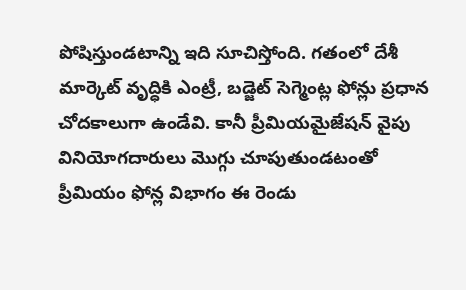పోషిస్తుండటాన్ని ఇది సూచిస్తోంది. గతంలో దేశీ మార్కెట్ వృద్ధికి ఎంట్రీ, బడ్జెట్ సెగ్మెంట్ల ఫోన్లు ప్రధాన చోదకాలుగా ఉండేవి. కానీ ప్రీమియమైజేషన్ వైపు వినియోగదారులు మొగ్గు చూపుతుండటంతో ప్రీమియం ఫోన్ల విభాగం ఈ రెండు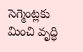సెగ్మెంట్లకు మించి వృద్ధి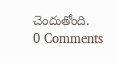చెందుతోంది.
0 Comments